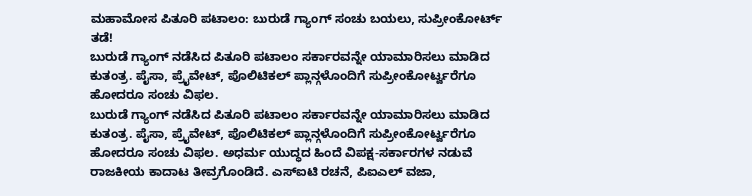ಮಹಾಮೋಸ ಪಿತೂರಿ ಪಟಾಲಂ: ಬುರುಡೆ ಗ್ಯಾಂಗ್ ಸಂಚು ಬಯಲು, ಸುಪ್ರೀಂಕೋರ್ಟ್ ತಡೆ!
ಬುರುಡೆ ಗ್ಯಾಂಗ್ ನಡೆಸಿದ ಪಿತೂರಿ ಪಟಾಲಂ ಸರ್ಕಾರವನ್ನೇ ಯಾಮಾರಿಸಲು ಮಾಡಿದ ಕುತಂತ್ರ. ಪೈಸಾ, ಪ್ರೈವೇಟ್, ಪೊಲಿಟಿಕಲ್ ಪ್ಲಾನ್ಗಳೊಂದಿಗೆ ಸುಪ್ರೀಂಕೋರ್ಟ್ವರೆಗೂ ಹೋದರೂ ಸಂಚು ವಿಫಲ.
ಬುರುಡೆ ಗ್ಯಾಂಗ್ ನಡೆಸಿದ ಪಿತೂರಿ ಪಟಾಲಂ ಸರ್ಕಾರವನ್ನೇ ಯಾಮಾರಿಸಲು ಮಾಡಿದ ಕುತಂತ್ರ. ಪೈಸಾ, ಪ್ರೈವೇಟ್, ಪೊಲಿಟಿಕಲ್ ಪ್ಲಾನ್ಗಳೊಂದಿಗೆ ಸುಪ್ರೀಂಕೋರ್ಟ್ವರೆಗೂ ಹೋದರೂ ಸಂಚು ವಿಫಲ. ಅಧರ್ಮ ಯುದ್ಧದ ಹಿಂದೆ ವಿಪಕ್ಷ-ಸರ್ಕಾರಗಳ ನಡುವೆ ರಾಜಕೀಯ ಕಾದಾಟ ತೀವ್ರಗೊಂಡಿದೆ. ಎಸ್ಐಟಿ ರಚನೆ, ಪಿಐಎಲ್ ವಜಾ,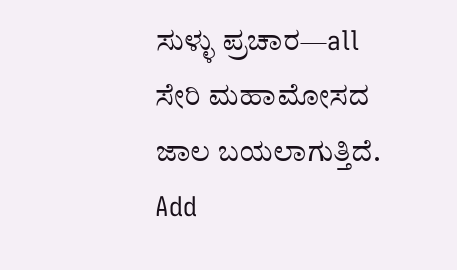ಸುಳ್ಳು ಪ್ರಚಾರ—all ಸೇರಿ ಮಹಾಮೋಸದ ಜಾಲ ಬಯಲಾಗುತ್ತಿದೆ.
Add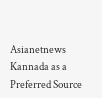Asianetnews Kannada as a Preferred Source